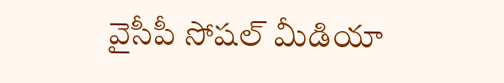వైసీపీ సోషల్ మీడియా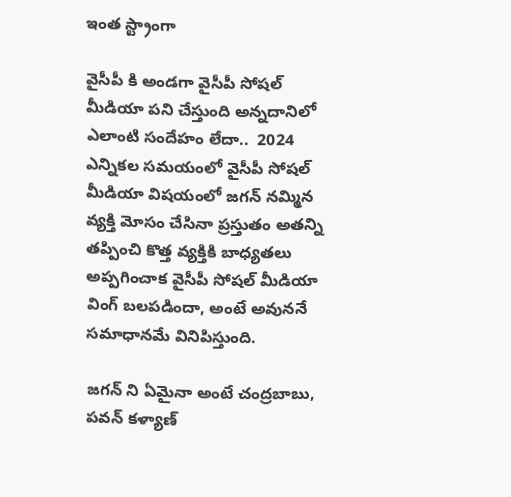ఇంత స్ట్రాంగా

వైసీపీ కి అండగా వైసీపీ సోషల్ మీడియా పని చేస్తుంది అన్నదానిలో ఎలాంటి సందేహం లేదా..  2024 ఎన్నికల సమయంలో వైసీపీ సోషల్ మీడియా విషయంలో జగన్ నమ్మిన వ్యక్తి మోసం చేసినా ప్రస్తుతం అతన్ని తప్పించి కొత్త వ్యక్తికి బాధ్యతలు అప్పగించాక వైసీపీ సోషల్ మీడియా వింగ్ బలపడిందా, అంటే అవుననే సమాధానమే వినిపిస్తుంది.

జగన్ ని ఏమైనా అంటే చంద్రబాబు, పవన్ కళ్యాణ్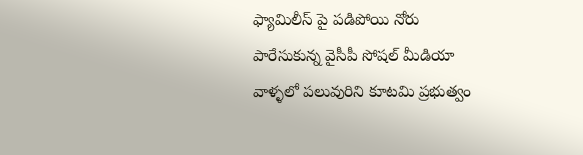ఫ్యామిలీస్ పై పడిపోయి నోరు పారేసుకున్న వైసీపీ సోషల్ మీడియా వాళ్ళలో పలువురిని కూటమి ప్రభుత్వం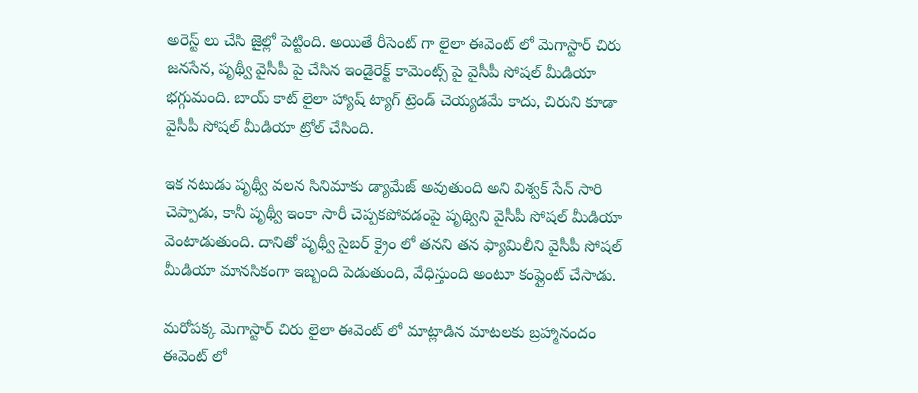అరెస్ట్ లు చేసి జైల్లో పెట్టింది. అయితే రీసెంట్ గా లైలా ఈవెంట్ లో మెగాస్టార్ చిరు జనసేన, పృథ్వీ వైసీపీ పై చేసిన ఇండైరెక్ట్ కామెంట్స్ పై వైసీపీ సోషల్ మీడియా భగ్గుమంది. బాయ్ కాట్ లైలా హ్యాష్ ట్యాగ్ ట్రెండ్ చెయ్యడమే కాదు, చిరుని కూడా వైసీపీ సోషల్ మీడియా ట్రోల్ చేసింది.

ఇక నటుడు పృథ్వీ వలన సినిమాకు డ్యామేజ్ అవుతుంది అని విశ్వక్ సేన్ సారి చెప్పాడు, కానీ పృథ్వీ ఇంకా సారీ చెప్పకపోవడంపై పృథ్విని వైసీపీ సోషల్ మీడియా వెంటాడుతుంది. దానితో పృథ్వీ సైబర్ క్రైం లో తనని తన ఫ్యామిలీని వైసీపీ సోషల్ మీడియా మానసికంగా ఇబ్బంది పెడుతుంది, వేధిస్తుంది అంటూ కంప్లైంట్ చేసాడు.

మరోపక్క మెగాస్టార్ చిరు లైలా ఈవెంట్ లో మాట్లాడిన మాటలకు బ్రహ్మానందం ఈవెంట్ లో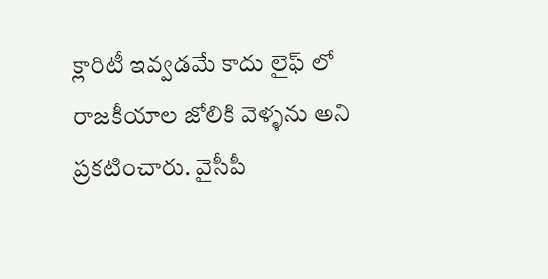క్లారిటీ ఇవ్వడమే కాదు లైఫ్ లో రాజకీయాల జోలికి వెళ్ళను అని ప్రకటించారు. వైసీపీ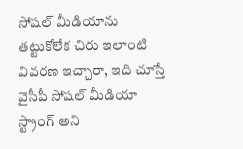సోషల్ మీడియాను తట్టుకోలేక చిరు ఇలాంటి వివరణ ఇచ్చారా, ఇది చూస్తే వైసీపీ సోషల్ మీడియా స్ట్రాంగ్ అని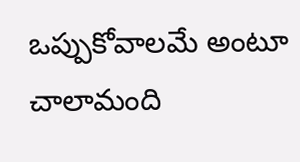ఒప్పుకోవాలమే అంటూ చాలామంది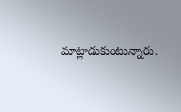మాట్లాడుకుంటున్నారు.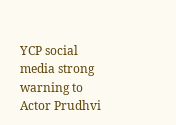YCP social media strong warning to Actor Prudhvi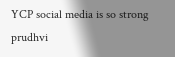YCP social media is so strong
prudhvi